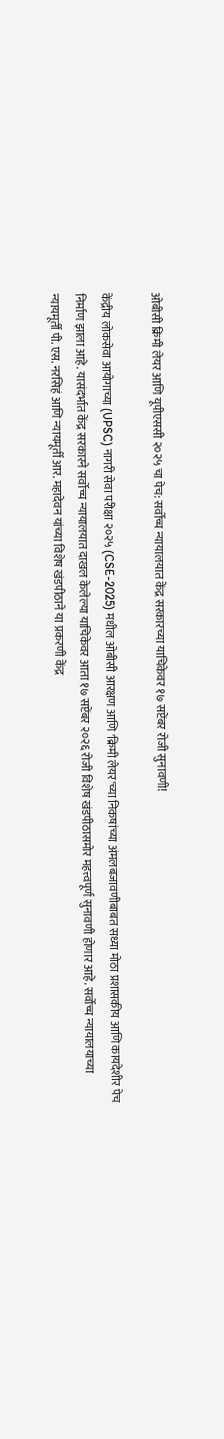ओबीसी क्रिमी लेयर आणि यूपीएससी २०२५ चा पेच: सर्वोच्च न्यायालयात केंद्र सरकारच्या याचिकेवर १७ सप्टेंबर रोजी सुनावणी!

केंद्रीय लोकसेवा आयोगाच्या (UPSC) नागरी सेवा परीक्षा २०२५ (CSE-2025) मधील ओबीसी आरक्षण आणि 'क्रिमी लेयर'च्या निकषांच्या अंमलबजावणीबाबत सध्या मोठा प्रशासकीय आणि कायदेशीर पेच निर्माण झाला आहे. यासंदर्भात केंद्र सरकारने सर्वोच्च न्यायालयात दाखल केलेल्या याचिकेवर आता १७ सप्टेंबर २०२६ रोजी विशेष खंडपीठासमोर महत्त्वपूर्ण सुनावणी होणार आहे. सर्वोच्च न्यायालयाच्या न्यायमूर्ती पी. एस. नरसिहं आणि न्यायमूर्ती आर. महादेवन यांच्या विशेष खंडपीठाने या प्रकरणी केंद्र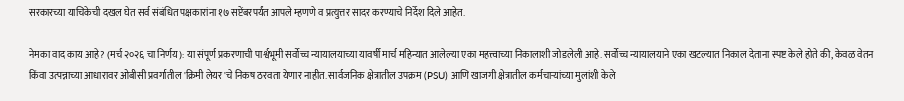सरकारच्या याचिकेची दखल घेत सर्व संबंधित पक्षकारांना १७ सप्टेंबरपर्यंत आपले म्हणणे व प्रत्युत्तर सादर करण्याचे निर्देश दिले आहेत.

नेमका वाद काय आहे? (मर्च २०२६ चा निर्णय): या संपूर्ण प्रकरणाची पार्श्वभूमी सर्वोच्च न्यायालयाच्या यावर्षी मार्च महिन्यात आलेल्या एका महत्त्वाच्या निकालाशी जोडलेली आहे. सर्वोच्च न्यायालयाने एका खटल्यात निकाल देताना स्पष्ट केले होते की, केवळ वेतन किंवा उत्पन्नाच्या आधारावर ओबीसी प्रवर्गातील 'क्रिमी लेयर'चे निकष ठरवता येणार नाहीत. सार्वजनिक क्षेत्रातील उपक्रम (PSU) आणि खाजगी क्षेत्रातील कर्मचाऱ्यांच्या मुलांशी केले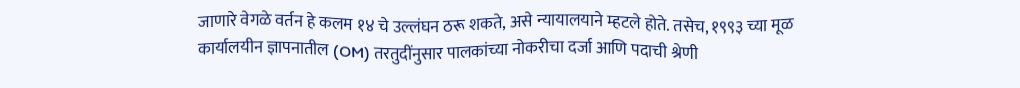जाणारे वेगळे वर्तन हे कलम १४ चे उल्लंघन ठरू शकते, असे न्यायालयाने म्हटले होते. तसेच, १९९३ च्या मूळ कार्यालयीन ज्ञापनातील (OM) तरतुदींनुसार पालकांच्या नोकरीचा दर्जा आणि पदाची श्रेणी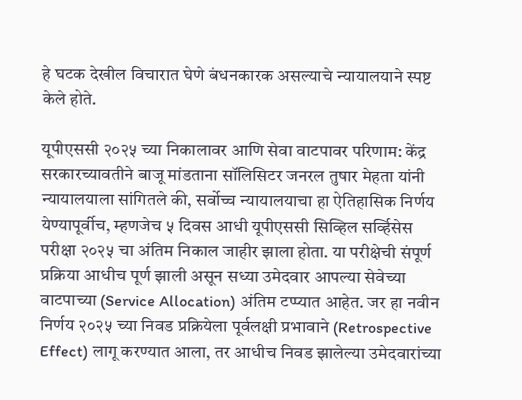हे घटक देखील विचारात घेणे बंधनकारक असल्याचे न्यायालयाने स्पष्ट केले होते.

यूपीएससी २०२५ च्या निकालावर आणि सेवा वाटपावर परिणाम: केंद्र सरकारच्यावतीने बाजू मांडताना सॉलिसिटर जनरल तुषार मेहता यांनी न्यायालयाला सांगितले की, सर्वोच्च न्यायालयाचा हा ऐतिहासिक निर्णय येण्यापूर्वीच, म्हणजेच ५ दिवस आधी यूपीएससी सिव्हिल सर्व्हिसेस परीक्षा २०२५ चा अंतिम निकाल जाहीर झाला होता. या परीक्षेची संपूर्ण प्रक्रिया आधीच पूर्ण झाली असून सध्या उमेदवार आपल्या सेवेच्या वाटपाच्या (Service Allocation) अंतिम टप्प्यात आहेत. जर हा नवीन निर्णय २०२५ च्या निवड प्रक्रियेला पूर्वलक्षी प्रभावाने (Retrospective Effect) लागू करण्यात आला, तर आधीच निवड झालेल्या उमेदवारांच्या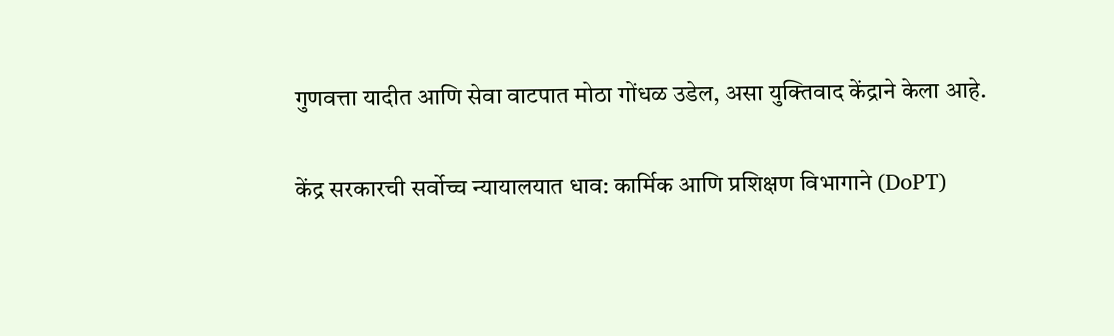गुणवत्ता यादीत आणि सेवा वाटपात मोठा गोंधळ उडेल, असा युक्तिवाद केंद्राने केला आहे.

केंद्र सरकारची सर्वोच्च न्यायालयात धाव: कार्मिक आणि प्रशिक्षण विभागाने (DoPT)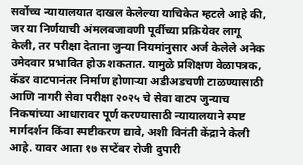सर्वोच्च न्यायालयात दाखल केलेल्या याचिकेत म्हटले आहे की, जर या निर्णयाची अंमलबजावणी पूर्वीच्या प्रक्रियेवर लागू केली, तर परीक्षा देताना जुन्या नियमांनुसार अर्ज केलेले अनेक उमेदवार प्रभावित होऊ शकतात. यामुळे प्रशिक्षण वेळापत्रक, कॅडर वाटपानंतर निर्माण होणाऱ्या अडीअडचणी टाळण्यासाठी आणि नागरी सेवा परीक्षा २०२५ चे सेवा वाटप जुन्याच निकषांच्या आधारावर पूर्ण करण्यासाठी न्यायालयाने स्पष्ट मार्गदर्शन किंवा स्पष्टीकरण द्यावे, अशी विनंती केंद्राने केली आहे. यावर आता १७ सप्टेंबर रोजी दुपारी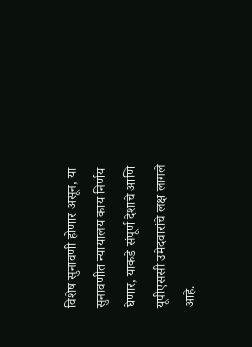विशेष सुनावणी होणार असून, या सुनावणीत न्यायालय काय निर्णय घेणार, याकडे संपूर्ण देशाचे आणि यूपीएससी उमेदवारांचे लक्ष लागले आहे.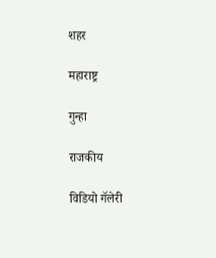शहर

महाराष्ट्र

गुन्हा

राजकीय

विडियो गॅलेरी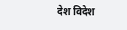देश विदेश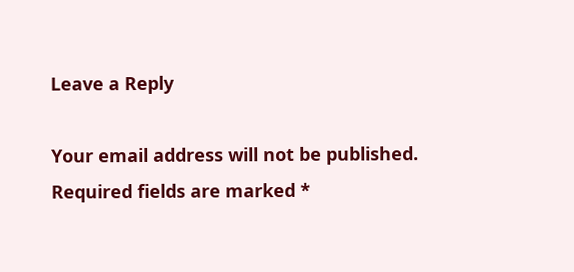Leave a Reply

Your email address will not be published. Required fields are marked *